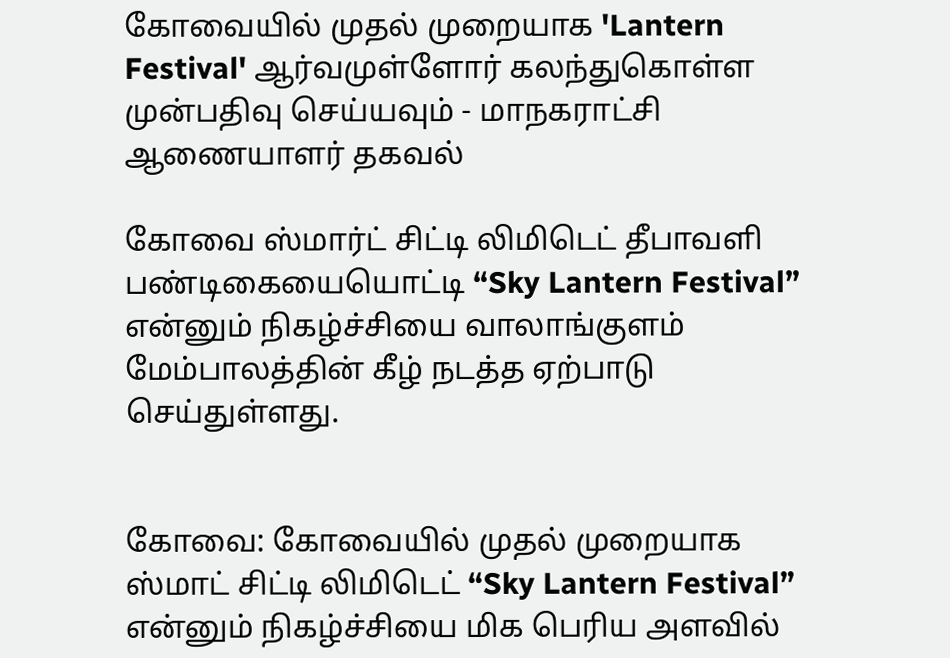கோவையில் முதல் முறையாக‌ 'Lantern Festival' ஆர்வமுள்ளோர் கலந்துகொள்ள முன்பதிவு செய்யவும் - மாநகராட்சி ஆணையாளர்‌ தகவல்

கோவை ஸ்மார்ட்‌ சிட்டி லிமிடெட்‌ தீபாவளி பண்டிகையையொட்டி “Sky Lantern Festival” என்னும்‌ நிகழ்ச்சியை வாலாங்குளம்‌ மேம்பாலத்தின் கீழ்‌ நடத்த ஏற்பாடு செய்துள்ளது.


கோவை: கோவையில் முதல் முறையாக‌ ஸ்மாட்‌ சிட்டி லிமிடெட்‌ “Sky Lantern Festival” என்னும் நிகழ்ச்சியை மிக பெரிய அளவில்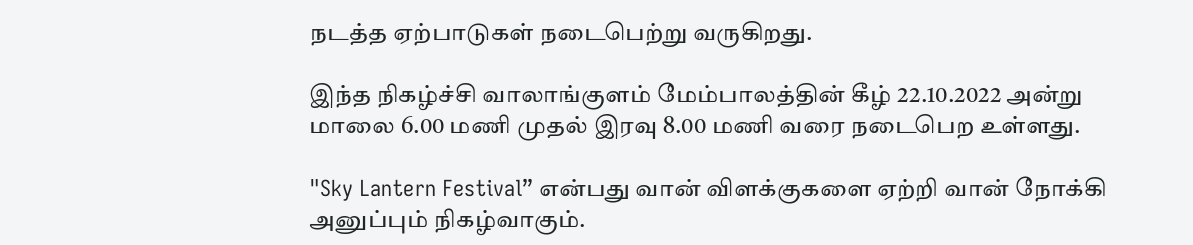நடத்த ஏற்பாடுகள் நடைபெற்று வருகிறது.

இந்த நிகழ்ச்சி வாலாங்குளம்‌ மேம்பாலத்தின் கீழ்‌ 22.10.2022 அன்று மாலை 6.00 மணி முதல்‌ இரவு 8.00 மணி வரை நடைபெற உள்ளது.

"Sky Lantern Festival” என்பது வான்‌ விளக்குகளை ஏற்றி வான்‌ நோக்கி அனுப்பும் நிகழ்வாகும்.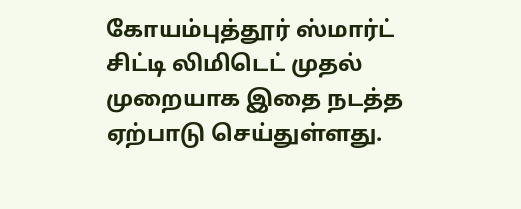கோயம்புத்தூர்‌ ஸ்மார்ட்‌ சிட்டி லிமிடெட்‌ முதல் முறையாக இதை நடத்த ஏற்பாடு செய்துள்ளது.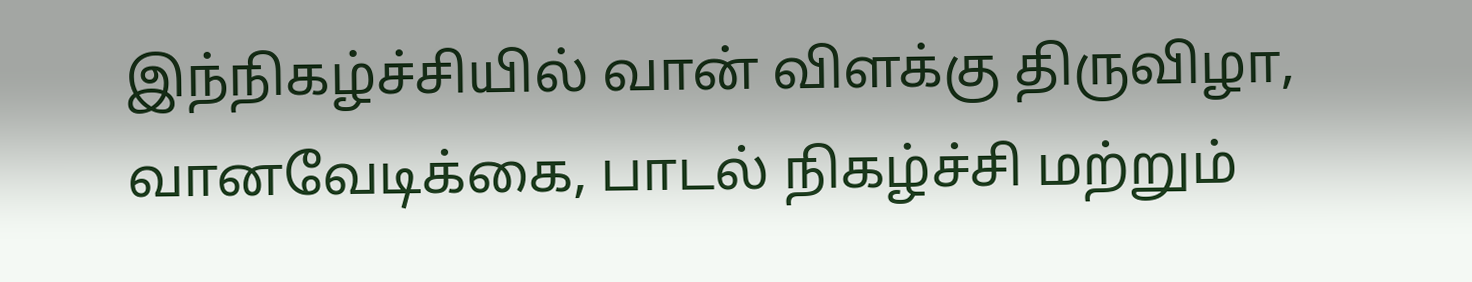இந்நிகழ்ச்சியில் வான்‌ விளக்கு திருவிழா, வானவேடிக்கை, பாடல்‌ நிகழ்ச்சி மற்றும்‌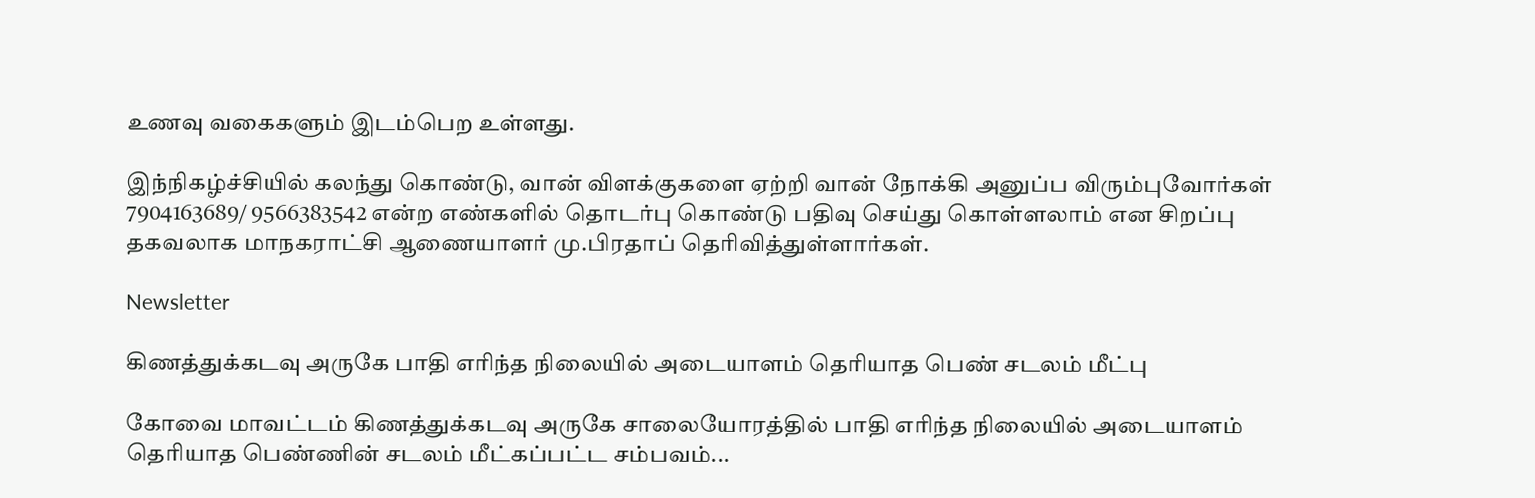உணவு வகைகளும்‌ இடம்பெற உள்ளது.

இந்நிகழ்ச்சியில்‌ கலந்து கொண்டு, வான்‌ விளக்குகளை ஏற்றி வான்‌ நோக்கி அனுப்ப விரும்புவோர்கள்‌ 7904163689/ 9566383542 என்ற எண்களில்‌ தொடர்பு கொண்டு பதிவு செய்து கொள்ளலாம்‌ என சிறப்பு தகவலாக மாநகராட்சி ஆணையாளர்‌ மு.பிரதாப்‌ தெரிவித்துள்ளார்கள்‌.

Newsletter

கிணத்துக்கடவு அருகே பாதி எரிந்த நிலையில் அடையாளம் தெரியாத பெண் சடலம் மீட்பு

கோவை மாவட்டம் கிணத்துக்கடவு அருகே சாலையோரத்தில் பாதி எரிந்த நிலையில் அடையாளம் தெரியாத பெண்ணின் சடலம் மீட்கப்பட்ட சம்பவம்...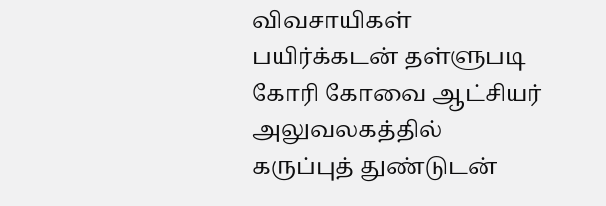விவசாயிகள் பயிர்க்கடன் தள்ளுபடி கோரி கோவை ஆட்சியர் அலுவலகத்தில் கருப்புத் துண்டுடன்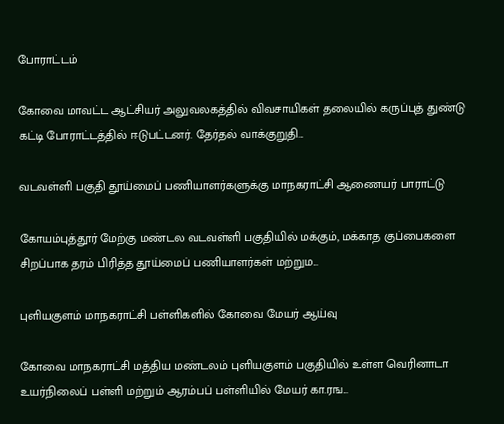போராட்டம்

கோவை மாவட்ட ஆட்சியர் அலுவலகத்தில் விவசாயிகள் தலையில் கருப்புத் துண்டு கட்டி போராட்டத்தில் ஈடுபட்டனர். தேர்தல் வாக்குறுதி...

வடவள்ளி பகுதி தூய்மைப் பணியாளர்களுக்கு மாநகராட்சி ஆணையர் பாராட்டு

கோயம்புத்தூர் மேற்கு மண்டல வடவள்ளி பகுதியில் மக்கும், மக்காத குப்பைகளை சிறப்பாக தரம் பிரித்த தூய்மைப் பணியாளர்கள் மற்றும...

புளியகுளம் மாநகராட்சி பள்ளிகளில் கோவை மேயர் ஆய்வு

கோவை மாநகராட்சி மத்திய மண்டலம் புளியகுளம் பகுதியில் உள்ள வெரினாடா உயர்நிலைப் பள்ளி மற்றும் ஆரம்பப் பள்ளியில் மேயர் கா.ரங...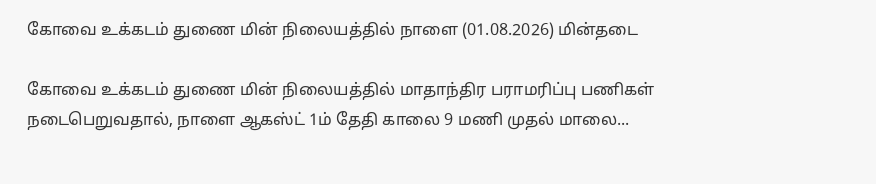கோவை உக்கடம் துணை மின் நிலையத்தில் நாளை (01.08.2026) மின்தடை

கோவை உக்கடம் துணை மின் நிலையத்தில் மாதாந்திர பராமரிப்பு பணிகள் நடைபெறுவதால், நாளை ஆகஸ்ட் 1ம் தேதி காலை 9 மணி முதல் மாலை...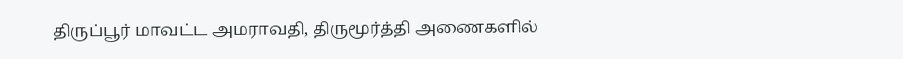திருப்பூர் மாவட்ட அமராவதி, திருமூர்த்தி அணைகளில்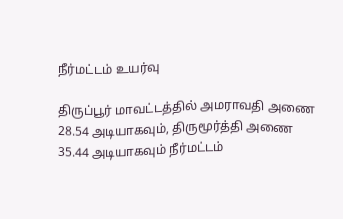நீர்மட்டம் உயர்வு

திருப்பூர் மாவட்டத்தில் அமராவதி அணை 28.54 அடியாகவும், திருமூர்த்தி அணை 35.44 அடியாகவும் நீர்மட்டம்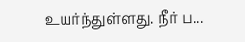உயர்ந்துள்ளது. நீர் ப...